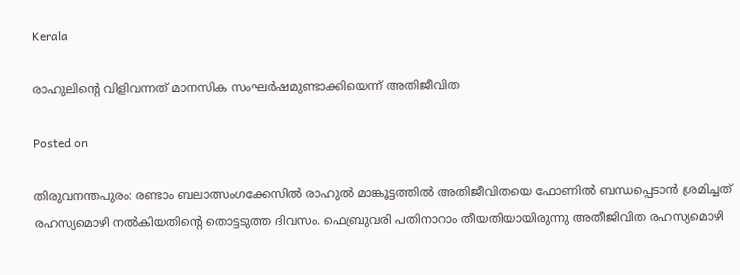Kerala

രാഹുലിന്റെ വിളിവന്നത് മാനസിക സംഘര്‍ഷമുണ്ടാക്കിയെന്ന് അതിജീവിത

Posted on

തിരുവനന്തപുരം: രണ്ടാം ബലാത്സംഗക്കേസില്‍ രാഹുല്‍ മാങ്കൂട്ടത്തില്‍ അതിജീവിതയെ ഫോണില്‍ ബന്ധപ്പെടാന്‍ ശ്രമിച്ചത് രഹസ്യമൊഴി നല്‍കിയതിന്റെ തൊട്ടടുത്ത ദിവസം. ഫെബ്രുവരി പതിനാറാം തീയതിയായിരുന്നു അതീജിവിത രഹസ്യമൊഴി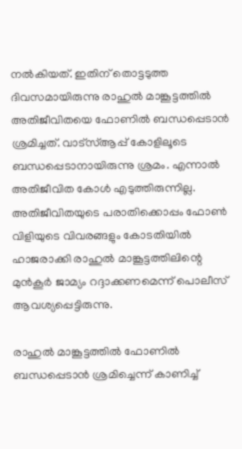നല്‍കിയത്. ഇതിന് തൊട്ടടുത്ത ദിവസമായിരുന്നു രാഹുല്‍ മാങ്കൂട്ടത്തില്‍ അതിജീവിതയെ ഫോണില്‍ ബന്ധപ്പെടാന്‍ ശ്രമിച്ചത്. വാട്‌സ്ആപ്പ് കോളിലൂടെ ബന്ധപ്പെടാനായിരുന്നു ശ്രമം. എന്നാല്‍ അതിജീവിത കോള്‍ എടുത്തിരുന്നില്ല. അതിജീവിതയുടെ പരാതിക്കൊപ്പം ഫോണ്‍ വിളിയുടെ വിവരങ്ങളും കോടതിയില്‍ ഹാജരാക്കി രാഹുല്‍ മാങ്കൂട്ടത്തിലിന്റെ മുന്‍കൂര്‍ ജാമ്യം റദ്ദാക്കണമെന്ന് പൊലീസ് ആവശ്യപ്പെട്ടിരുന്നു.

രാഹുല്‍ മാങ്കൂട്ടത്തില്‍ ഫോണില്‍ ബന്ധപ്പെടാന്‍ ശ്രമിച്ചെന്ന് കാണിച്ച്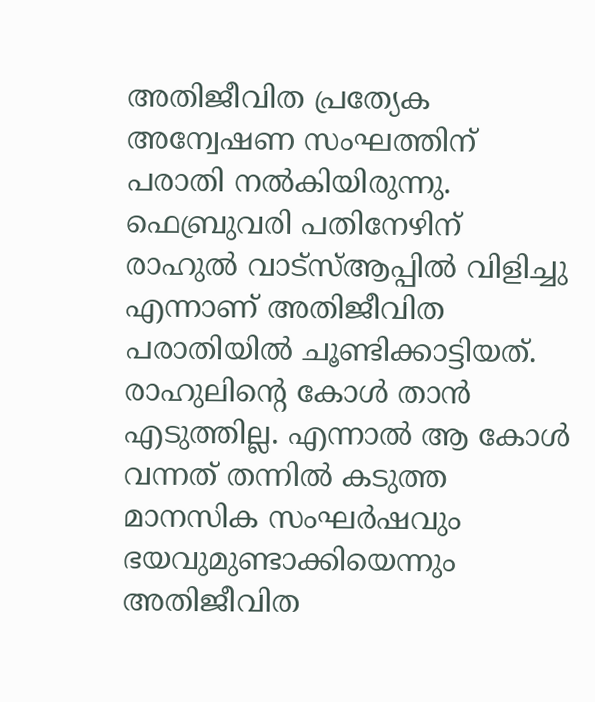അതിജീവിത പ്രത്യേക അന്വേഷണ സംഘത്തിന് പരാതി നല്‍കിയിരുന്നു. ഫെബ്രുവരി പതിനേഴിന് രാഹുല്‍ വാട്‌സ്ആപ്പില്‍ വിളിച്ചു എന്നാണ് അതിജീവിത പരാതിയില്‍ ചൂണ്ടിക്കാട്ടിയത്. രാഹുലിന്റെ കോള്‍ താന്‍ എടുത്തില്ല. എന്നാല്‍ ആ കോള്‍ വന്നത് തന്നില്‍ കടുത്ത മാനസിക സംഘര്‍ഷവും ഭയവുമുണ്ടാക്കിയെന്നും അതിജീവിത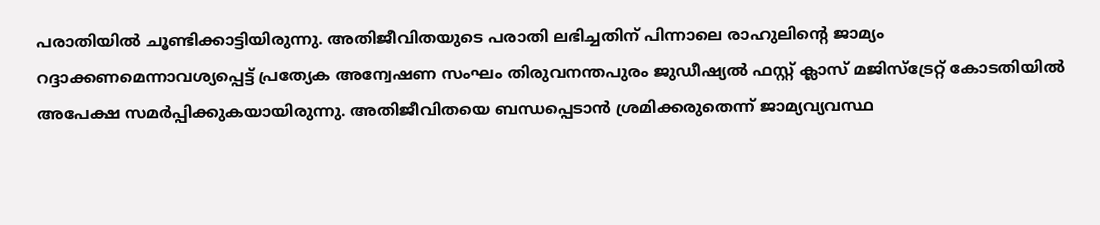പരാതിയില്‍ ചൂണ്ടിക്കാട്ടിയിരുന്നു. അതിജീവിതയുടെ പരാതി ലഭിച്ചതിന് പിന്നാലെ രാഹുലിന്റെ ജാമ്യം റദ്ദാക്കണമെന്നാവശ്യപ്പെട്ട് പ്രത്യേക അന്വേഷണ സംഘം തിരുവനന്തപുരം ജുഡീഷ്യല്‍ ഫസ്റ്റ് ക്ലാസ് മജിസ്‌ട്രേറ്റ് കോടതിയില്‍ അപേക്ഷ സമര്‍പ്പിക്കുകയായിരുന്നു. അതിജീവിതയെ ബന്ധപ്പെടാന്‍ ശ്രമിക്കരുതെന്ന് ജാമ്യവ്യവസ്ഥ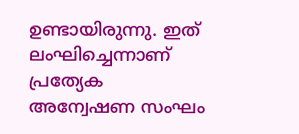ഉണ്ടായിരുന്നു. ഇത് ലംഘിച്ചെന്നാണ് പ്രത്യേക അന്വേഷണ സംഘം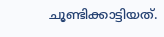ചൂണ്ടിക്കാട്ടിയത്.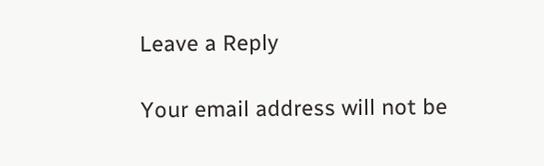Leave a Reply

Your email address will not be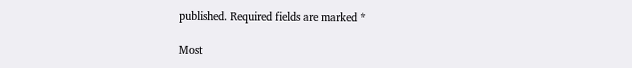published. Required fields are marked *

Most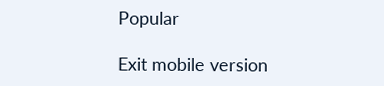Popular

Exit mobile version